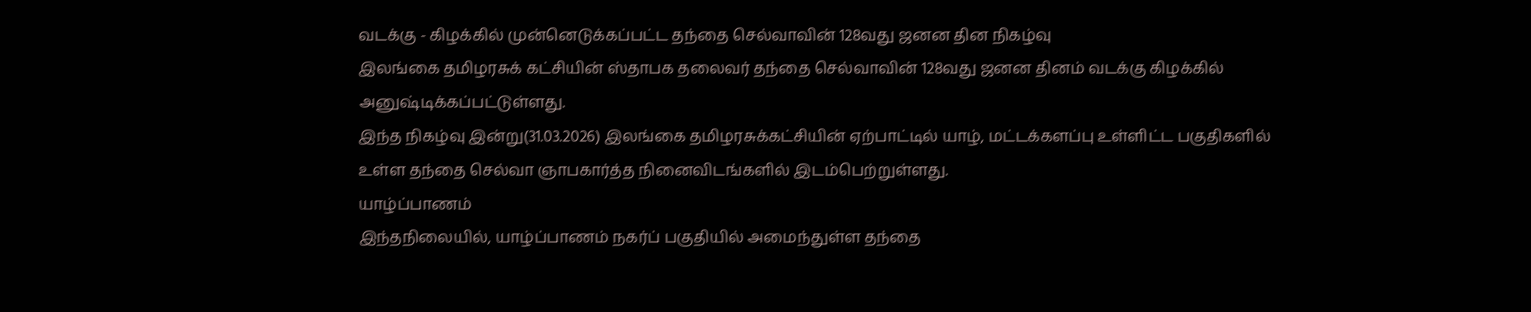வடக்கு - கிழக்கில் முன்னெடுக்கப்பட்ட தந்தை செல்வாவின் 128வது ஜனன தின நிகழ்வு
இலங்கை தமிழரசுக் கட்சியின் ஸ்தாபக தலைவர் தந்தை செல்வாவின் 128வது ஜனன தினம் வடக்கு கிழக்கில் அனுஷ்டிக்கப்பட்டுள்ளது.
இந்த நிகழ்வு இன்று(31.03.2026) இலங்கை தமிழரசுக்கட்சியின் ஏற்பாட்டில் யாழ், மட்டக்களப்பு உள்ளிட்ட பகுதிகளில் உள்ள தந்தை செல்வா ஞாபகார்த்த நினைவிடங்களில் இடம்பெற்றுள்ளது.
யாழ்ப்பாணம்
இந்தநிலையில், யாழ்ப்பாணம் நகர்ப் பகுதியில் அமைந்துள்ள தந்தை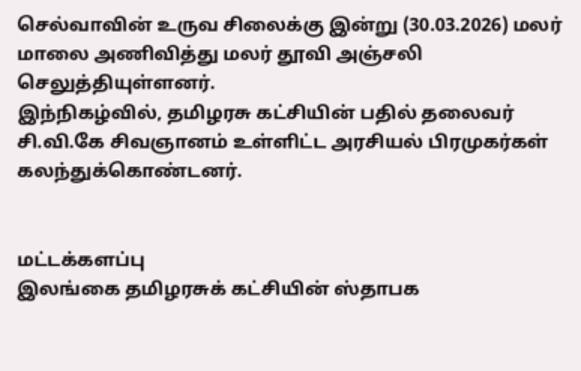செல்வாவின் உருவ சிலைக்கு இன்று (30.03.2026) மலர் மாலை அணிவித்து மலர் தூவி அஞ்சலி செலுத்தியுள்ளனர்.
இந்நிகழ்வில், தமிழரசு கட்சியின் பதில் தலைவர் சி.வி.கே சிவஞானம் உள்ளிட்ட அரசியல் பிரமுகர்கள் கலந்துக்கொண்டனர்.


மட்டக்களப்பு
இலங்கை தமிழரசுக் கட்சியின் ஸ்தாபக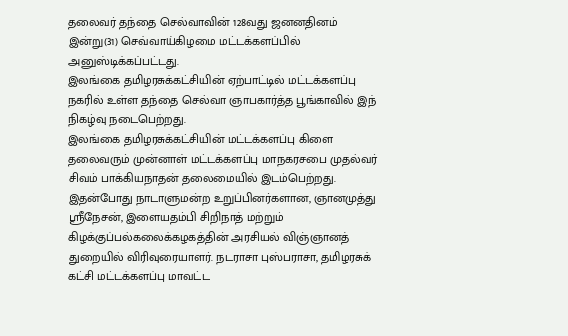தலைவர் தந்தை செல்வாவின் 128வது ஜனனதினம் இன்று(31) செவ்வாய்கிழமை மட்டக்களப்பில் அனுஸ்டிக்கப்பட்டது.
இலங்கை தமிழரசுக்கட்சியின் ஏற்பாட்டில் மட்டக்களப்பு நகரில் உள்ள தந்தை செல்வா ஞாபகார்த்த பூங்காவில் இந் நிகழ்வு நடைபெற்றது.
இலங்கை தமிழரசுக்கட்சியின் மட்டக்களப்பு கிளை தலைவரும் முன்னாள் மட்டக்களப்பு மாநகரசபை முதல்வர் சிவம் பாக்கியநாதன் தலைமையில் இடம்பெற்றது.
இதன்போது நாடாளுமன்ற உறுப்பினர்களான, ஞானமுத்து ஸ்ரீநேசன், இளையதம்பி சிறிநாத் மற்றும் கிழக்குப்பல்கலைக்கழகத்தின் அரசியல் விஞ்ஞானத் துறையில் விரிவுரையாளர். நடராசா புஸ்பராசா, தமிழரசுக் கட்சி மட்டக்களப்பு மாவட்ட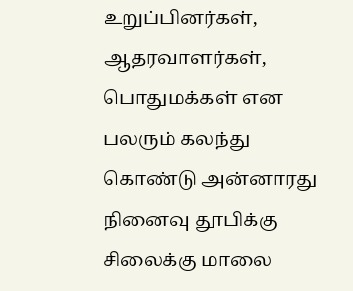உறுப்பினர்கள், ஆதரவாளர்கள், பொதுமக்கள் என பலரும் கலந்து கொண்டு அன்னாரது நினைவு தூபிக்கு சிலைக்கு மாலை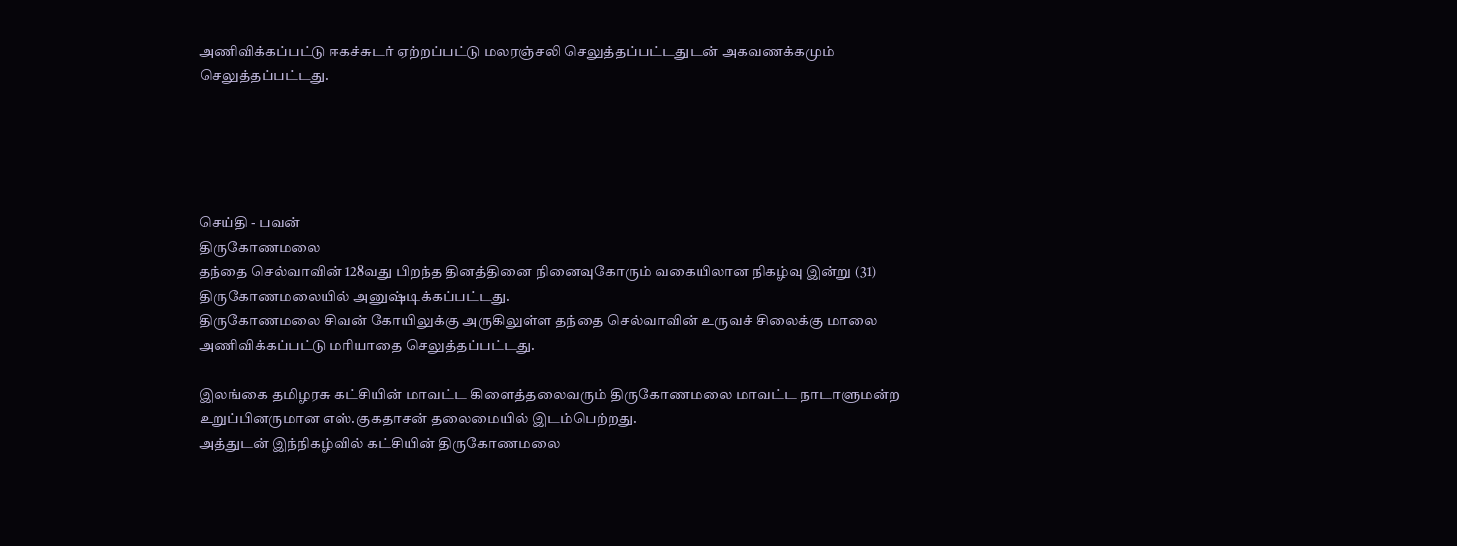அணிவிக்கப்பட்டு ஈகச்சுடர் ஏற்றப்பட்டு மலரஞ்சலி செலுத்தப்பட்டதுடன் அகவணக்கமும் செலுத்தப்பட்டது.





செய்தி - பவன்
திருகோணமலை
தந்தை செல்வாவின் 128வது பிறந்த தினத்தினை நினைவுகோரும் வகையிலான நிகழ்வு இன்று (31) திருகோணமலையில் அனுஷ்டிக்கப்பட்டது.
திருகோணமலை சிவன் கோயிலுக்கு அருகிலுள்ள தந்தை செல்வாவின் உருவச் சிலைக்கு மாலை அணிவிக்கப்பட்டு மரியாதை செலுத்தப்பட்டது.

இலங்கை தமிழரசு கட்சியின் மாவட்ட கிளைத்தலைவரும் திருகோணமலை மாவட்ட நாடாளுமன்ற உறுப்பினருமான எஸ்.குகதாசன் தலைமையில் இடம்பெற்றது.
அத்துடன் இந்நிகழ்வில் கட்சியின் திருகோணமலை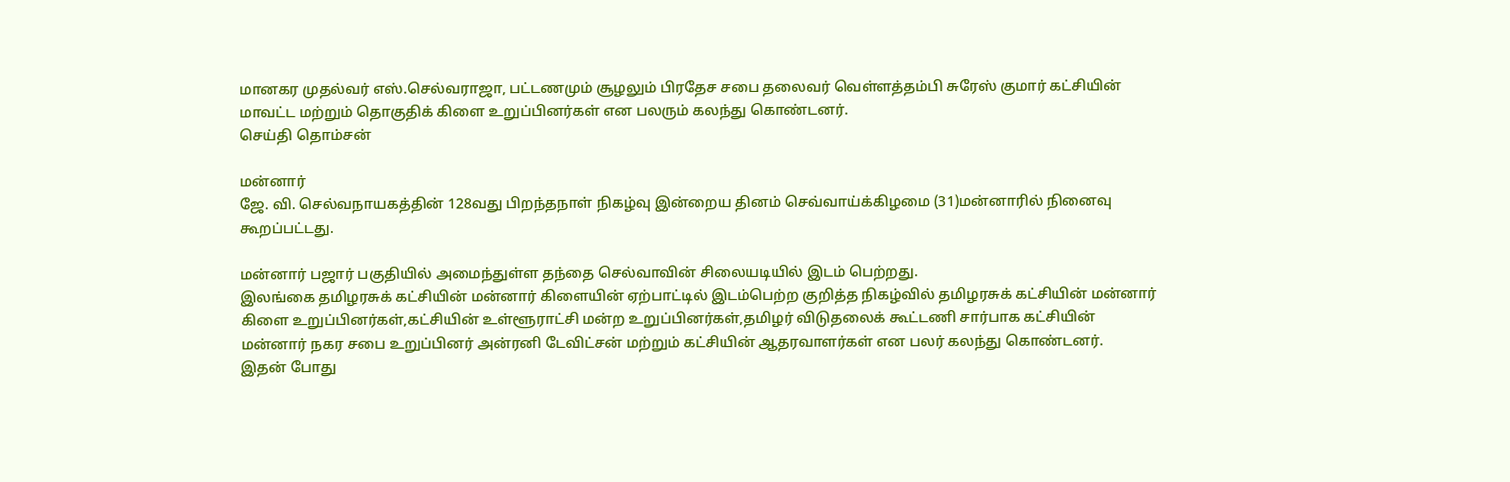மானகர முதல்வர் எஸ்.செல்வராஜா, பட்டணமும் சூழலும் பிரதேச சபை தலைவர் வெள்ளத்தம்பி சுரேஸ் குமார் கட்சியின் மாவட்ட மற்றும் தொகுதிக் கிளை உறுப்பினர்கள் என பலரும் கலந்து கொண்டனர்.
செய்தி தொம்சன்

மன்னார்
ஜே. வி. செல்வநாயகத்தின் 128வது பிறந்தநாள் நிகழ்வு இன்றைய தினம் செவ்வாய்க்கிழமை (31)மன்னாரில் நினைவு கூறப்பட்டது.

மன்னார் பஜார் பகுதியில் அமைந்துள்ள தந்தை செல்வாவின் சிலையடியில் இடம் பெற்றது.
இலங்கை தமிழரசுக் கட்சியின் மன்னார் கிளையின் ஏற்பாட்டில் இடம்பெற்ற குறித்த நிகழ்வில் தமிழரசுக் கட்சியின் மன்னார் கிளை உறுப்பினர்கள்,கட்சியின் உள்ளூராட்சி மன்ற உறுப்பினர்கள்,தமிழர் விடுதலைக் கூட்டணி சார்பாக கட்சியின் மன்னார் நகர சபை உறுப்பினர் அன்ரனி டேவிட்சன் மற்றும் கட்சியின் ஆதரவாளர்கள் என பலர் கலந்து கொண்டனர்.
இதன் போது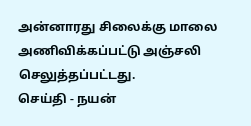அன்னாரது சிலைக்கு மாலை அணிவிக்கப்பட்டு அஞ்சலி செலுத்தப்பட்டது.
செய்தி - நயன்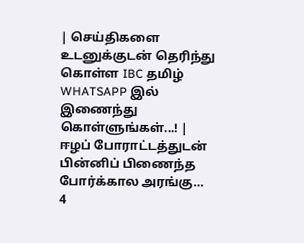| செய்திகளை உடனுக்குடன் தெரிந்து கொள்ள IBC தமிழ் WHATSAPP இல் இணைந்து கொள்ளுங்கள்...! |
ஈழப் போராட்டத்துடன் பின்னிப் பிணைந்த போர்க்கால அரங்கு…
4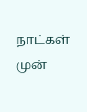நாட்கள் முன்